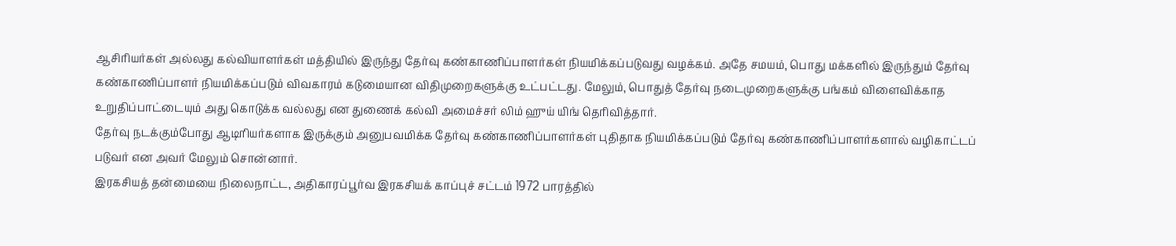ஆசிரியர்கள் அல்லது கல்வியாளர்கள் மத்தியில் இருந்து தேர்வு கண்காணிப்பாளர்கள் நியமிக்கப்படுவது வழக்கம். அதே சமயம், பொது மக்களில் இருந்தும் தேர்வு கண்காணிப்பாளர் நியமிக்கப்படும் விவகாரம் கடுமையான விதிமுறைகளுக்கு உட்பட்டது. மேலும், பொதுத் தேர்வு நடைமுறைகளுக்கு பங்கம் விளைவிக்காத உறுதிப்பாட்டையும் அது கொடுக்க வல்லது என துணைக் கல்வி அமைச்சர் லிம் ஹுய் யிங் தெரிவித்தார்.
தேர்வு நடக்கும்போது ஆடிரியர்களாக இருக்கும் அனுபவமிக்க தேர்வு கண்காணிப்பாளர்கள் புதிதாக நியமிக்கப்படும் தேர்வு கண்காணிப்பாளர்களால் வழிகாட்டப் படுவர் என அவர் மேலும் சொன்னார்.
இரகசியத் தன்மையை நிலைநாட்ட, அதிகாரப்பூர்வ இரகசியக் காப்புச் சட்டம் 1972 பாரத்தில்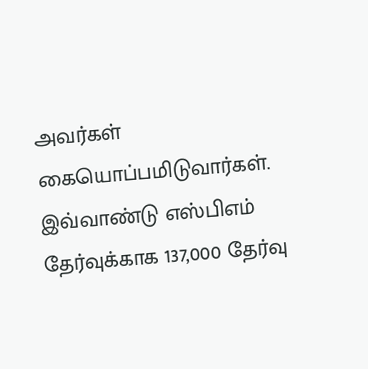அவர்கள் கையொப்பமிடுவார்கள்.
இவ்வாண்டு எஸ்பிஎம் தேர்வுக்காக 137,000 தேர்வு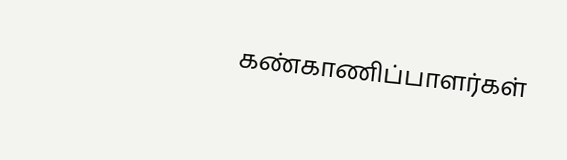கண்காணிப்பாளர்கள்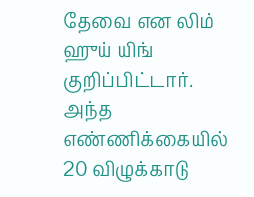தேவை என லிம் ஹுய் யிங் குறிப்பிட்டார். அந்த எண்ணிக்கையில் 20 விழுக்காடு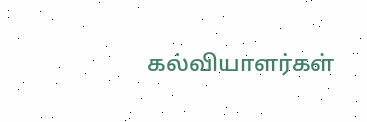கல்வியாளர்கள்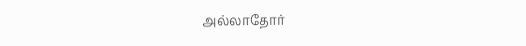அல்லாதோர்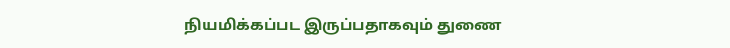நியமிக்கப்பட இருப்பதாகவும் துணை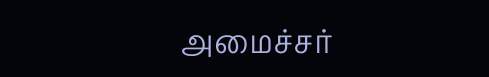அமைச்சர்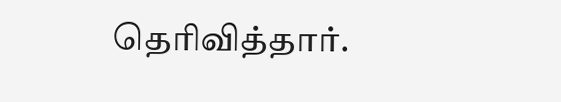தெரிவித்தார்.